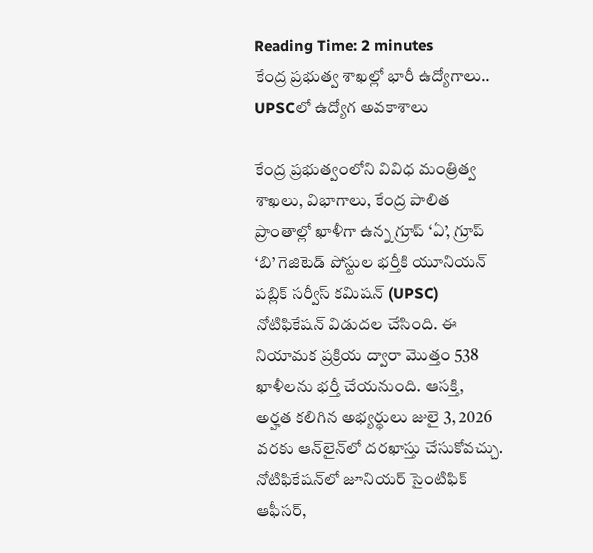Reading Time: 2 minutes
కేంద్ర ప్రభుత్వ శాఖల్లో భారీ ఉద్యోగాలు.. UPSCలో ఉద్యోగ అవకాశాలు

కేంద్ర ప్రభుత్వంలోని వివిధ మంత్రిత్వ శాఖలు, విభాగాలు, కేంద్ర పాలిత ప్రాంతాల్లో ఖాళీగా ఉన్న గ్రూప్ ‘ఏ’, గ్రూప్ ‘బి’ గెజిటెడ్ పోస్టుల భర్తీకి యూనియన్ పబ్లిక్ సర్వీస్ కమిషన్ (UPSC) నోటిఫికేషన్ విడుదల చేసింది. ఈ నియామక ప్రక్రియ ద్వారా మొత్తం 538 ఖాళీలను భర్తీ చేయనుంది. ఆసక్తి, అర్హత కలిగిన అభ్యర్థులు జులై 3, 2026 వరకు ఆన్‌లైన్‌లో దరఖాస్తు చేసుకోవచ్చు. నోటిఫికేషన్‌లో జూనియర్ సైంటిఫిక్ ఆఫీసర్,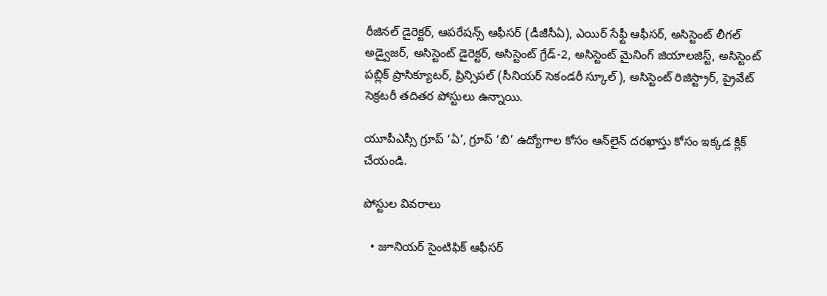రీజినల్ డైరెక్టర్, ఆపరేషన్స్ ఆఫీసర్ (డీజీసీఏ), ఎయిర్ సేఫ్టీ ఆఫీసర్, అసిస్టెంట్ లీగల్ అడ్వైజర్, అసిస్టెంట్ డైరెక్టర్, అసిస్టెంట్ గ్రేడ్-2, అసిస్టెంట్ మైనింగ్ జియాలజిస్ట్, అసిస్టెంట్ పబ్లిక్ ప్రాసిక్యూటర్, ప్రిన్సిపల్ (సీనియర్ సెకండరీ స్కూల్), అసిస్టెంట్ రిజిస్ట్రార్, ప్రైవేట్ సెక్రటరీ తదితర పోస్టులు ఉన్నాయి.

యూపీఎస్సీ గ్రూప్ ‘ఏ’, గ్రూప్ ‘బి’ ఉద్యోగాల కోసం ఆన్‌లైన్‌ దరఖాస్తు కోసం ఇక్కడ క్లిక్‌ చేయండి.

పోస్టుల వివరాలు

  • జూనియర్‌ సైంటిఫిక్‌ ఆఫీసర్‌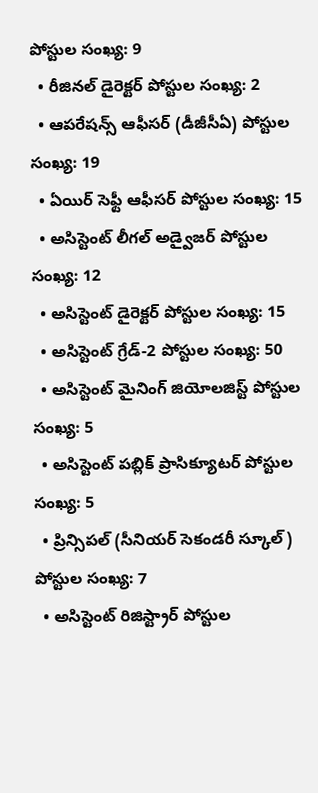పోస్టుల సంఖ్య: 9
  • రీజినల్‌ డైరెక్టర్‌ పోస్టుల సంఖ్య: 2
  • ఆపరేషన్స్‌ ఆఫీసర్‌ (డీజీసీఏ) పోస్టుల సంఖ్య: 19
  • ఏయిర్‌ సెఫ్టీ ఆఫీసర్‌ పోస్టుల సంఖ్య: 15
  • అసిస్టెంట్‌ లీగల్‌ అడ్వైజర్‌ పోస్టుల సంఖ్య: 12
  • అసిస్టెంట్‌ డైరెక్టర్‌ పోస్టుల సంఖ్య: 15
  • అసిస్టెంట్‌ గ్రేడ్‌-2 పోస్టుల సంఖ్య: 50
  • అసిస్టెంట్‌ మైనింగ్‌ జియోలజిస్ట్‌ పోస్టుల సంఖ్య: 5
  • అసిస్టెంట్‌ పబ్లిక్‌ ప్రాసిక్యూటర్‌ పోస్టుల సంఖ్య: 5
  • ప్రిన్సిపల్‌ (సీనియర్‌ సెకండరీ స్కూల్‌) పోస్టుల సంఖ్య: 7
  • అసిస్టెంట్‌ రిజిస్ట్రార్‌ పోస్టుల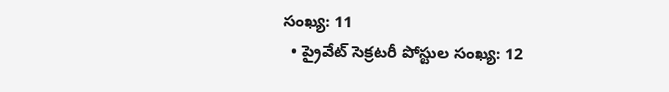సంఖ్య: 11
  • ప్రైవేట్‌ సెక్రటరీ పోస్టుల సంఖ్య: 12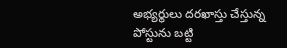అభ్యర్థులు దరఖాస్తు చేస్తున్న పోస్టును బట్టి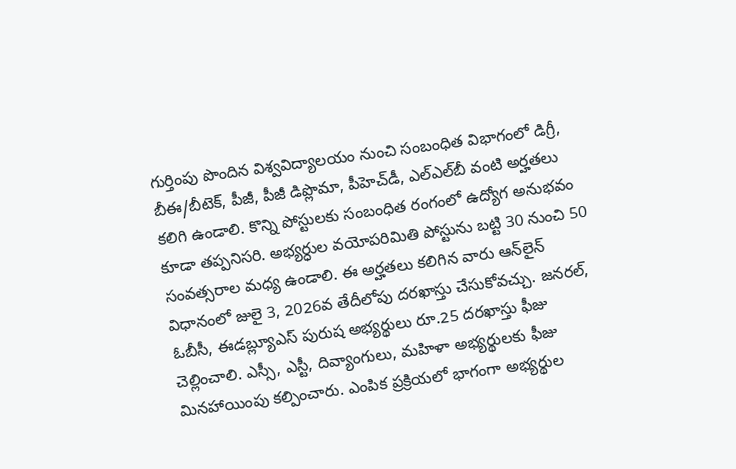గుర్తింపు పొందిన విశ్వవిద్యాలయం నుంచి సంబంధిత విభాగంలో డిగ్రీ, బీఈ/బీటెక్, పీజీ, పీజీ డిప్లొమా, పీహెచ్‌డీ, ఎల్‌ఎల్‌బీ వంటి అర్హతలు కలిగి ఉండాలి. కొన్ని పోస్టులకు సంబంధిత రంగంలో ఉద్యోగ అనుభవం కూడా తప్పనిసరి. అభ్యర్ధుల వయోపరిమితి పోస్టును బట్టి 30 నుంచి 50 సంవత్సరాల మధ్య ఉండాలి. ఈ అర్హతలు కలిగిన వారు ఆన్‌లైన్‌ విధానంలో జులై 3, 2026వ తేదీలోపు దరఖాస్తు చేసుకోవచ్చు. జనరల్, ఓబీసీ, ఈడబ్ల్యూఎస్ పురుష అభ్యర్థులు రూ.25 దరఖాస్తు ఫీజు చెల్లించాలి. ఎస్సీ, ఎస్టీ, దివ్యాంగులు, మహిళా అభ్యర్థులకు ఫీజు మినహాయింపు కల్పించారు. ఎంపిక ప్రక్రియలో భాగంగా అభ్యర్థుల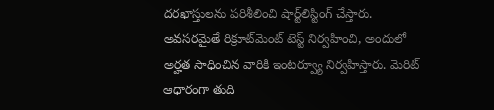దరఖాస్తులను పరిశీలించి షార్ట్‌లిస్టింగ్ చేస్తారు. అవసరమైతే రిక్రూట్‌మెంట్ టెస్ట్ నిర్వహించి, అందులో అర్హత సాధించిన వారికి ఇంటర్వ్యూ నిర్వహిస్తారు. మెరిట్ ఆధారంగా తుది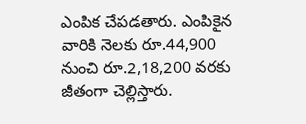ఎంపిక చేపడతారు. ఎంపికైన వారికి నెలకు రూ.44,900 నుంచి రూ.2,18,200 వరకు జీతంగా చెల్లిస్తారు.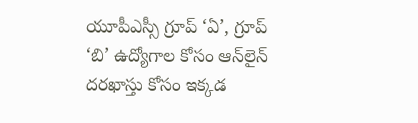యూపీఎస్సీ గ్రూప్ ‘ఏ’, గ్రూప్ ‘బి’ ఉద్యోగాల కోసం ఆన్‌లైన్‌ దరఖాస్తు కోసం ఇక్కడ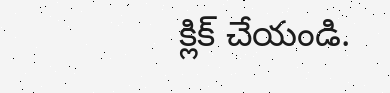క్లిక్‌ చేయండి.